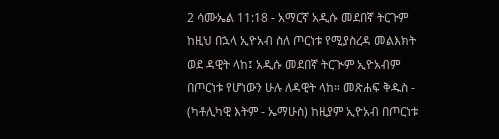2 ሳሙኤል 11:18 - አማርኛ አዲሱ መደበኛ ትርጉም ከዚህ በኋላ ኢዮአብ ስለ ጦርነቱ የሚያስረዳ መልእክት ወደ ዳዊት ላከ፤ አዲሱ መደበኛ ትርጒም ኢዮአብም በጦርነቱ የሆነውን ሁሉ ለዳዊት ላከ። መጽሐፍ ቅዱስ - (ካቶሊካዊ እትም - ኤማሁስ) ከዚያም ኢዮአብ በጦርነቱ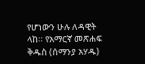የሆነውን ሁሉ ለዳዊት ላከ። የአማርኛ መጽሐፍ ቅዱስ (ሰማንያ አሃዱ)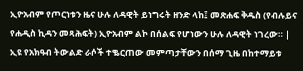ኢዮአብም የጦርነቱን ዜና ሁሉ ለዳዊት ይነግሩት ዘንድ ላከ፤ መጽሐፍ ቅዱስ (የብሉይና የሐዲስ ኪዳን መጻሕፍት) ኢዮአብም ልኮ በሰልፍ የሆነውን ሁሉ ለዳዊት ነገረው። |
ኢዩ የአክዓብ ትውልድ ራሶች ተቈርጠው መምጣታቸውን በሰማ ጊዜ በከተማይቱ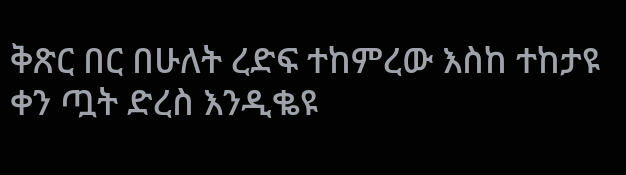ቅጽር በር በሁለት ረድፍ ተከምረው እስከ ተከታዩ ቀን ጧት ድረስ እንዲቈዩ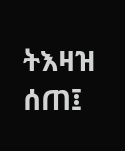ትእዛዝ ሰጠ፤